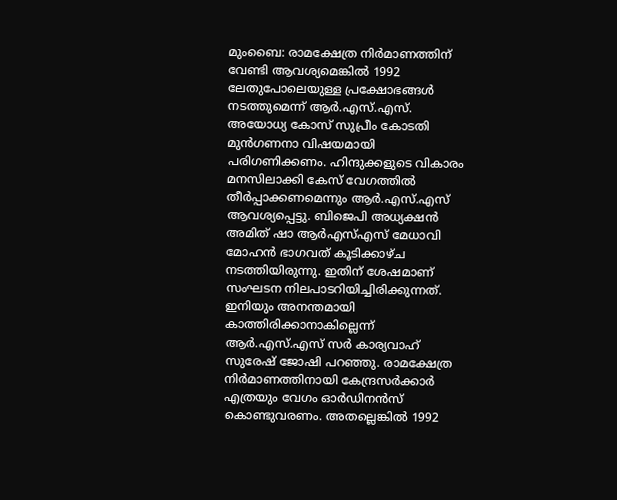മുംബൈ: രാമക്ഷേത്ര നിർമാണത്തിന് വേണ്ടി ആവശ്യമെങ്കിൽ 1992 ലേതുപോലെയുള്ള പ്രക്ഷോഭങ്ങൾ നടത്തുമെന്ന് ആർ.എസ്.എസ്. അയോധ്യ കോസ് സുപ്രീം കോടതി മുൻഗണനാ വിഷയമായി പരിഗണിക്കണം. ഹിന്ദുക്കളുടെ വികാരം മനസിലാക്കി കേസ് വേഗത്തിൽ തീർപ്പാക്കണമെന്നും ആർ.എസ്.എസ് ആവശ്യപ്പെട്ടു. ബിജെപി അധ്യക്ഷൻ അമിത് ഷാ ആർഎസ്എസ് മേധാവി മോഹൻ ഭാഗവത് കൂടിക്കാഴ്ച നടത്തിയിരുന്നു. ഇതിന് ശേഷമാണ് സംഘടന നിലപാടറിയിച്ചിരിക്കുന്നത്. ഇനിയും അനന്തമായി കാത്തിരിക്കാനാകില്ലെന്ന് ആർ.എസ്.എസ് സർ കാര്യവാഹ് സുരേഷ് ജോഷി പറഞ്ഞു. രാമക്ഷേത്ര നിർമാണത്തിനായി കേന്ദ്രസർക്കാർ എത്രയും വേഗം ഓർഡിനൻസ് കൊണ്ടുവരണം. അതല്ലെങ്കിൽ 1992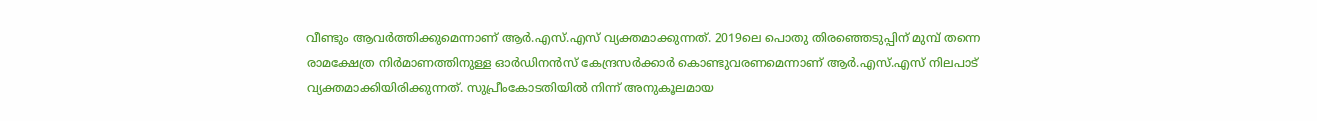വീണ്ടും ആവർത്തിക്കുമെന്നാണ് ആർ.എസ്.എസ് വ്യക്തമാക്കുന്നത്. 2019ലെ പൊതു തിരഞ്ഞെടുപ്പിന് മുമ്പ് തന്നെ രാമക്ഷേത്ര നിർമാണത്തിനുള്ള ഓർഡിനൻസ് കേന്ദ്രസർക്കാർ കൊണ്ടുവരണമെന്നാണ് ആർ.എസ്.എസ് നിലപാട് വ്യക്തമാക്കിയിരിക്കുന്നത്. സുപ്രീംകോടതിയിൽ നിന്ന് അനുകൂലമായ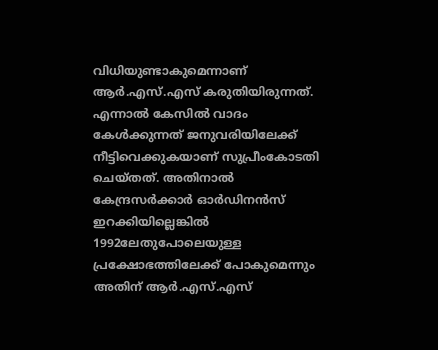വിധിയുണ്ടാകുമെന്നാണ് ആർ.എസ്.എസ് കരുതിയിരുന്നത്. എന്നാൽ കേസിൽ വാദം കേൾക്കുന്നത് ജനുവരിയിലേക്ക് നീട്ടിവെക്കുകയാണ് സുപ്രീംകോടതി ചെയ്തത്. അതിനാൽ കേന്ദ്രസർക്കാർ ഓർഡിനൻസ് ഇറക്കിയില്ലെങ്കിൽ 1992ലേതുപോലെയുള്ള പ്രക്ഷോഭത്തിലേക്ക് പോകുമെന്നും അതിന് ആർ.എസ്.എസ്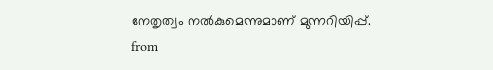നേതൃത്വം നൽകുമെന്നുമാണ് മുന്നറിയിപ്പ്.
from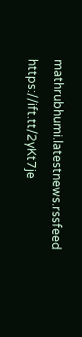mathrubhumi.latestnews.rssfeed https://ift.tt/2yKt7je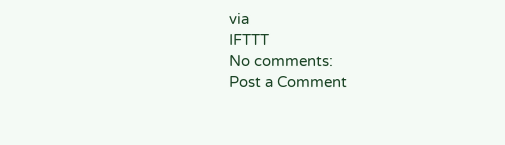via
IFTTT
No comments:
Post a Comment